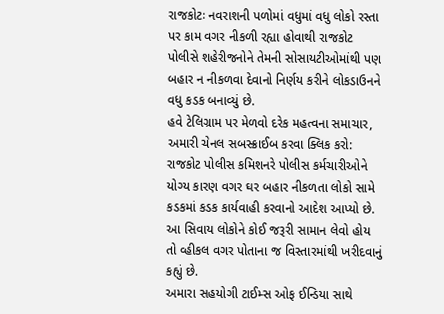રાજકોટઃ નવરાશની પળોમાં વધુમાં વધુ લોકો રસ્તા પર કામ વગર નીકળી રહ્યા હોવાથી રાજકોટ પોલીસે શહેરીજનોને તેમની સોસાયટીઓમાંથી પણ બહાર ન નીકળવા દેવાનો નિર્ણય કરીને લોકડાઉનને વધુ કડક બનાવ્યું છે.
હવે ટેલિગ્રામ પર મેળવો દરેક મહત્વના સમાચાર, અમારી ચેનલ સબસ્ક્રાઈબ કરવા ક્લિક કરો:
રાજકોટ પોલીસ કમિશનરે પોલીસ કર્મચારીઓને યોગ્ય કારણ વગર ઘર બહાર નીકળતા લોકો સામે કડકમાં કડક કાર્યવાહી કરવાનો આદેશ આપ્યો છે. આ સિવાય લોકોને કોઈ જરૂરી સામાન લેવો હોય તો વ્હીકલ વગર પોતાના જ વિસ્તારમાંથી ખરીદવાનું કહ્યું છે.
અમારા સહયોગી ટાઈમ્સ ઓફ ઈન્ડિયા સાથે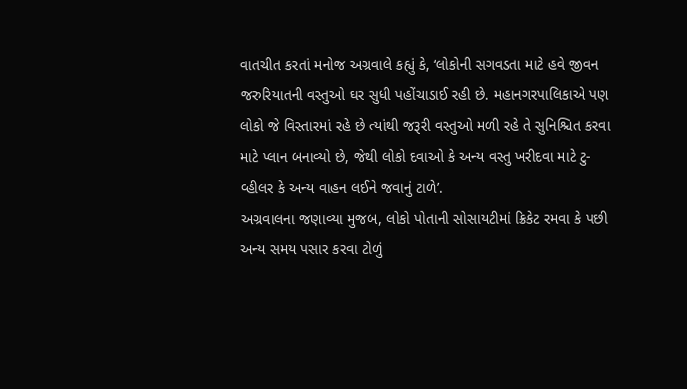વાતચીત કરતાં મનોજ અગ્રવાલે કહ્યું કે, ‘લોકોની સગવડતા માટે હવે જીવન જરુરિયાતની વસ્તુઓ ઘર સુધી પહોંચાડાઈ રહી છે. મહાનગરપાલિકાએ પણ લોકો જે વિસ્તારમાં રહે છે ત્યાંથી જરૂરી વસ્તુઓ મળી રહે તે સુનિશ્ચિત કરવા માટે પ્લાન બનાવ્યો છે, જેથી લોકો દવાઓ કે અન્ય વસ્તુ ખરીદવા માટે ટુ-વ્હીલર કે અન્ય વાહન લઈને જવાનું ટાળે’.
અગ્રવાલના જણાવ્યા મુજબ, લોકો પોતાની સોસાયટીમાં ક્રિકેટ રમવા કે પછી અન્ય સમય પસાર કરવા ટોળું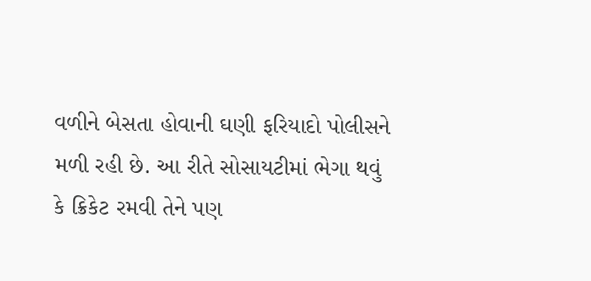વળીને બેસતા હોવાની ઘણી ફરિયાદો પોલીસને મળી રહી છે. આ રીતે સોસાયટીમાં ભેગા થવું કે ક્રિકેટ રમવી તેને પણ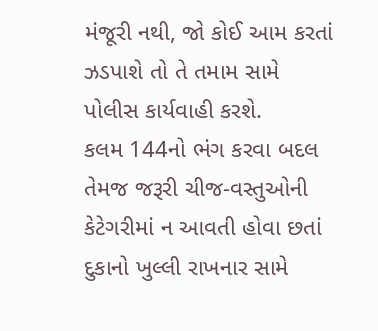મંજૂરી નથી, જો કોઈ આમ કરતાં ઝડપાશે તો તે તમામ સામે પોલીસ કાર્યવાહી કરશે.
કલમ 144નો ભંગ કરવા બદલ તેમજ જરૂરી ચીજ-વસ્તુઓની કેટેગરીમાં ન આવતી હોવા છતાં દુકાનો ખુલ્લી રાખનાર સામે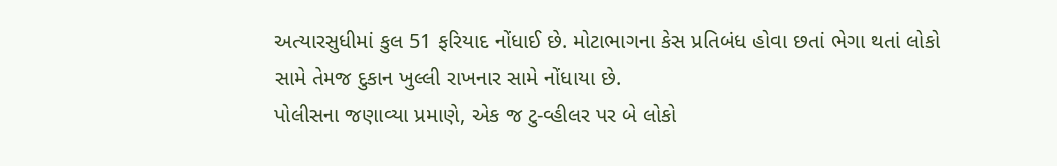અત્યારસુધીમાં કુલ 51 ફરિયાદ નોંધાઈ છે. મોટાભાગના કેસ પ્રતિબંધ હોવા છતાં ભેગા થતાં લોકો સામે તેમજ દુકાન ખુલ્લી રાખનાર સામે નોંધાયા છે.
પોલીસના જણાવ્યા પ્રમાણે, એક જ ટુ-વ્હીલર પર બે લોકો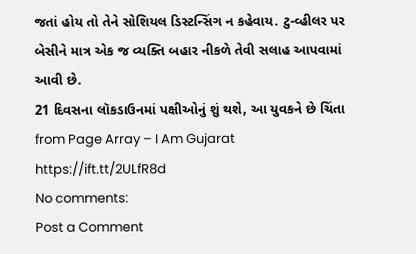જતાં હોય તો તેને સોશિયલ ડિસ્ટન્સિંગ ન કહેવાય. ટુ-વ્હીલર પર બેસીને માત્ર એક જ વ્યક્તિ બહાર નીકળે તેવી સલાહ આપવામાં આવી છે.
21 દિવસના લૉકડાઉનમાં પક્ષીઓનું શું થશે, આ યુવકને છે ચિંતા
from Page Array – I Am Gujarat https://ift.tt/2ULfR8d
No comments:
Post a Comment